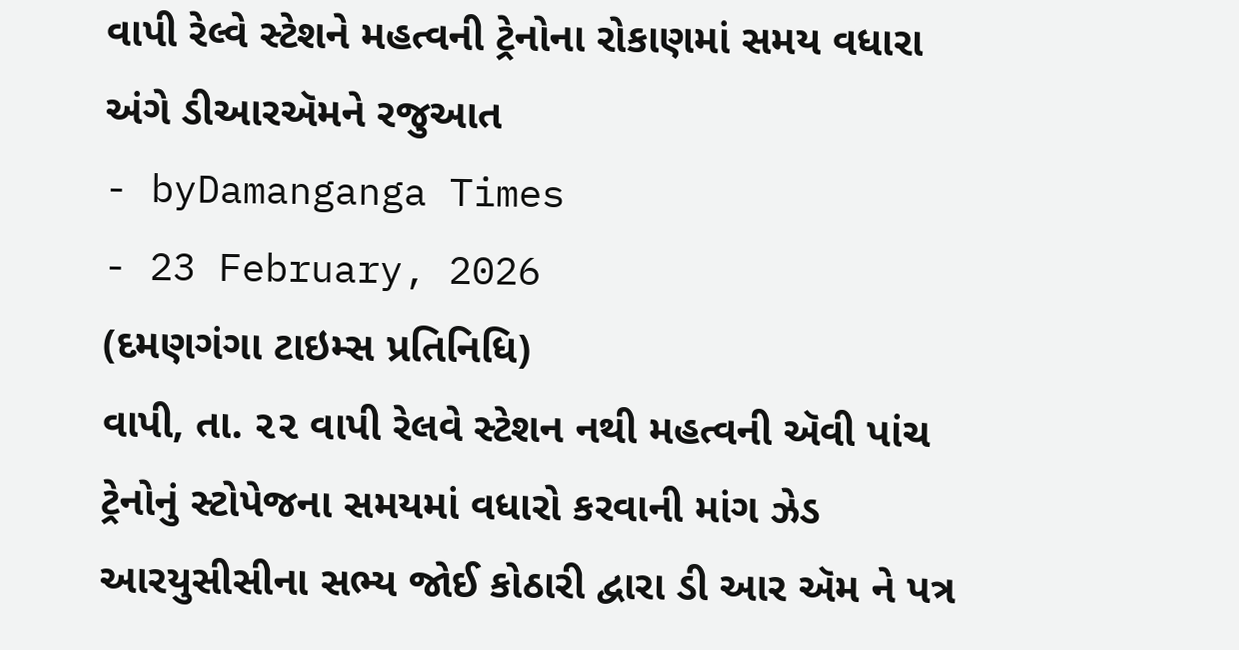વાપી રેલ્વે સ્ટેશને મહત્વની ટ્રેનોના રોકાણમાં સમય વધારા અંગે ડીઆરઍમને રજુઆત
- byDamanganga Times
- 23 February, 2026
(દમણગંગા ટાઇમ્સ પ્રતિનિધિ)
વાપી, તા. ૨૨ વાપી રેલવે સ્ટેશન નથી મહત્વની ઍવી પાંચ ટ્રેનોનું સ્ટોપેજના સમયમાં વધારો કરવાની માંગ ઝેડ આરયુસીસીના સભ્ય જોઈ કોઠારી દ્વારા ડી આર ઍમ ને પત્ર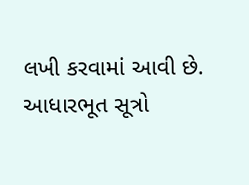લખી કરવામાં આવી છે.
આધારભૂત સૂત્રો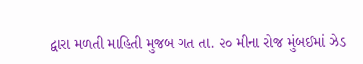દ્વારા મળતી માહિતી મુજબ ગત તા. ૨૦ મીના રોજ મુંબઈમાં ઝેડ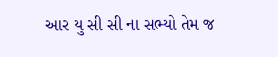આર યુ સી સી ના સભ્યો તેમ જ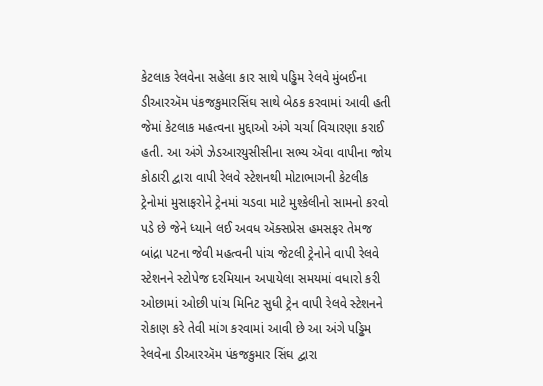કેટલાક રેલવેના સહેલા કાર સાથે પડ્ઢિમ રેલવે મુંબઈના ડીઆરઍમ પંકજકુમારસિંઘ સાથે બેઠક કરવામાં આવી હતી જેમાં કેટલાક મહત્વના મુદ્દાઓ અંગે ચર્ચા વિચારણા કરાઈ હતી. આ અંગે ઝેડઆરયુસીસીના સભ્ય ઍવા વાપીના જોય કોઠારી દ્વારા વાપી રેલવે સ્ટેશનથી મોટાભાગની કેટલીક ટ્રેનોમાં મુસાફરોને ટ્રેનમાં ચડવા માટે મુશ્કેલીનો સામનો કરવો પડે છે જેને ધ્યાને લઈ અવધ ઍક્સપ્રેસ હમસફર તેમજ બાંદ્રા પટના જેવી મહત્વની પાંચ જેટલી ટ્રેનોને વાપી રેલવે સ્ટેશનને સ્ટોપેજ દરમિયાન અપાયેલા સમયમાં વધારો કરી ઓછામાં ઓછી પાંચ મિનિટ સુધી ટ્રેન વાપી રેલવે સ્ટેશનને રોકાણ કરે તેવી માંગ કરવામાં આવી છે આ અંગે પડ્ઢિમ રેલવેના ડીઆરઍમ પંકજકુમાર સિંઘ દ્વારા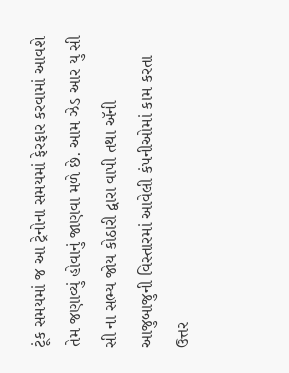ટૂંક સમયમાં જ આ ટ્રેનોના સમયમાં ફેરફાર કરવામાં આવશે તેમ જણાવ્યું હોવાનું જાણવા મળે છે. આમ ઝેડ આર યુ સી સી ના સભ્ય જોય કોઠારી દ્વારા વાપી તથા ઍની આજુબાજુની વિસ્તારમાં આવેલી કંપનીઓમાં કામ કરતા ઉત્તર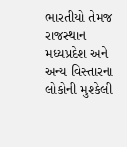ભારતીયો તેમજ રાજસ્થાન મધ્યપ્રદેશ અને અન્ય વિસ્તારના લોકોની મુશ્કેલી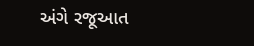અંગે રજૂઆત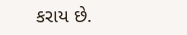કરાય છે.